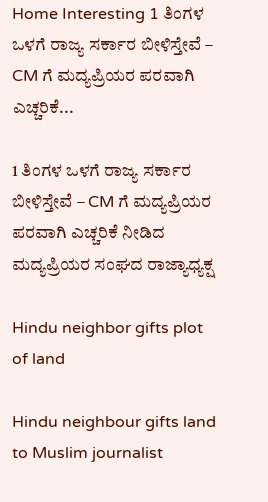Home Interesting 1 ತಿಂಗಳ ಒಳಗೆ ರಾಜ್ಯ ಸರ್ಕಾರ ಬೀಳಿಸ್ತೇವೆ – CM ಗೆ ಮದ್ಯಪ್ರಿಯರ ಪರವಾಗಿ ಎಚ್ಚರಿಕೆ...

1 ತಿಂಗಳ ಒಳಗೆ ರಾಜ್ಯ ಸರ್ಕಾರ ಬೀಳಿಸ್ತೇವೆ – CM ಗೆ ಮದ್ಯಪ್ರಿಯರ ಪರವಾಗಿ ಎಚ್ಚರಿಕೆ ನೀಡಿದ ಮದ್ಯಪ್ರಿಯರ ಸಂಘದ ರಾಜ್ಯಾಧ್ಯಕ್ಷ

Hindu neighbor gifts plot of land

Hindu neighbour gifts land to Muslim journalist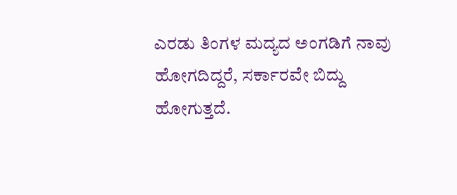ಎರಡು ತಿಂಗಳ ಮದ್ಯದ ಅಂಗಡಿಗೆ ನಾವು ಹೋಗದಿದ್ದರೆ, ಸರ್ಕಾರವೇ ಬಿದ್ದು ಹೋಗುತ್ತದೆ.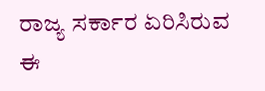ರಾಜ್ಯ ಸರ್ಕಾರ ಏರಿಸಿರುವ ಈ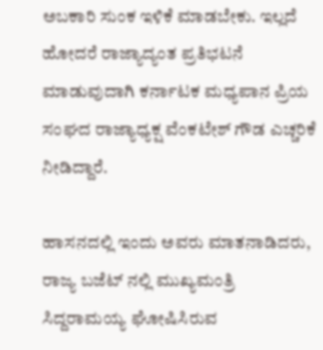ಅಬಕಾರಿ ಸುಂಕ ಇಳಿಕೆ ಮಾಡಬೇಕು. ಇಲ್ಲದೆ ಹೋದರೆ ರಾಜ್ಯಾದ್ಯಂತ ಪ್ರತಿಭಟನೆ ಮಾಡುವುದಾಗಿ ಕರ್ನಾಟಕ ಮಧ್ಯಪಾನ ಪ್ರಿಯ ಸಂಘದ ರಾಜ್ಯಾಧ್ಯಕ್ಷ ವೆಂಕಟೇಶ್ ಗೌಡ ಎಚ್ಚರಿಕೆ ನೀಡಿದ್ದಾರೆ.

ಹಾಸನದಲ್ಲಿ ಇಂದು ಅವರು ಮಾತನಾಡಿದರು, ರಾಜ್ಯ ಬಜೆಟ್ ನಲ್ಲಿ ಮುಖ್ಯಮಂತ್ರಿ ಸಿದ್ದರಾಮಯ್ಯ ಘೋಷಿಸಿರುವ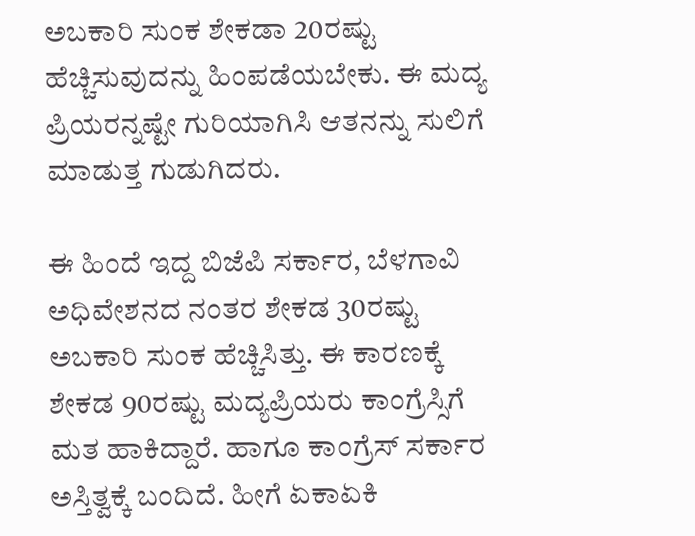ಅಬಕಾರಿ ಸುಂಕ ಶೇಕಡಾ 20ರಷ್ಟು ಹೆಚ್ಚಿಸುವುದನ್ನು ಹಿಂಪಡೆಯಬೇಕು. ಈ ಮದ್ಯ ಪ್ರಿಯರನ್ನಷ್ಟೇ ಗುರಿಯಾಗಿಸಿ ಆತನನ್ನು ಸುಲಿಗೆ ಮಾಡುತ್ತ ಗುಡುಗಿದರು.

ಈ ಹಿಂದೆ ಇದ್ದ ಬಿಜೆಪಿ ಸರ್ಕಾರ, ಬೆಳಗಾವಿ ಅಧಿವೇಶನದ ನಂತರ ಶೇಕಡ 30ರಷ್ಟು ಅಬಕಾರಿ ಸುಂಕ ಹೆಚ್ಚಿಸಿತ್ತು. ಈ ಕಾರಣಕ್ಕೆ ಶೇಕಡ 90ರಷ್ಟು ಮದ್ಯಪ್ರಿಯರು ಕಾಂಗ್ರೆಸ್ಸಿಗೆ ಮತ ಹಾಕಿದ್ದಾರೆ. ಹಾಗೂ ಕಾಂಗ್ರೆಸ್ ಸರ್ಕಾರ ಅಸ್ತಿತ್ವಕ್ಕೆ ಬಂದಿದೆ. ಹೀಗೆ ಏಕಾಏಕಿ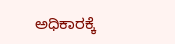ಅಧಿಕಾರಕ್ಕೆ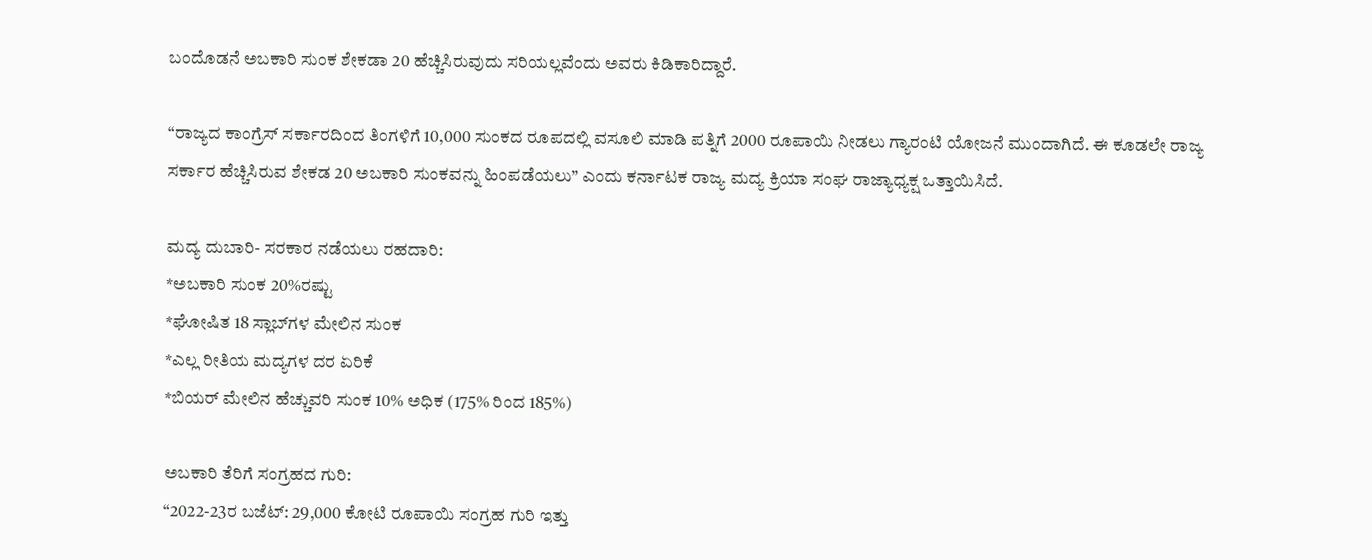ಬಂದೊಡನೆ ಅಬಕಾರಿ ಸುಂಕ ಶೇಕಡಾ 20 ಹೆಚ್ಚಿಸಿರುವುದು ಸರಿಯಲ್ಲವೆಂದು ಅವರು ಕಿಡಿಕಾರಿದ್ದಾರೆ.

“ರಾಜ್ಯದ ಕಾಂಗ್ರೆಸ್ ಸರ್ಕಾರದಿಂದ ತಿಂಗಳಿಗೆ 10,000 ಸುಂಕದ ರೂಪದಲ್ಲಿ ವಸೂಲಿ ಮಾಡಿ ಪತ್ನಿಗೆ 2000 ರೂಪಾಯಿ ನೀಡಲು ಗ್ಯಾರಂಟಿ ಯೋಜನೆ ಮುಂದಾಗಿದೆ. ಈ ಕೂಡಲೇ ರಾಜ್ಯ ಸರ್ಕಾರ ಹೆಚ್ಚಿಸಿರುವ ಶೇಕಡ 20 ಅಬಕಾರಿ ಸುಂಕವನ್ನು ಹಿಂಪಡೆಯಲು” ಎಂದು ಕರ್ನಾಟಕ ರಾಜ್ಯ ಮದ್ಯ ಕ್ರಿಯಾ ಸಂಘ ರಾಜ್ಯಾಧ್ಯಕ್ಷ ಒತ್ತಾಯಿಸಿದೆ.

ಮದ್ಯ ದುಬಾರಿ- ಸರಕಾರ ನಡೆಯಲು ರಹದಾರಿ:
*ಅಬಕಾರಿ ಸುಂಕ 20%ರಷ್ಟು
*ಘೋಷಿತ 18 ಸ್ಲಾಬ್‌ಗಳ ಮೇಲಿನ ಸುಂಕ
*ಎಲ್ಲ ರೀತಿಯ ಮದ್ಯಗಳ ದರ ಏರಿಕೆ
*ಬಿಯರ್ ಮೇಲಿನ ಹೆಚ್ಚುವರಿ ಸುಂಕ 10% ಅಧಿಕ (175% ರಿಂದ 185%)

ಅಬಕಾರಿ ತೆರಿಗೆ ಸಂಗ್ರಹದ ಗುರಿ:
“2022-23ರ ಬಜೆಟ್: 29,000 ಕೋಟಿ ರೂಪಾಯಿ ಸಂಗ್ರಹ ಗುರಿ ಇತ್ತು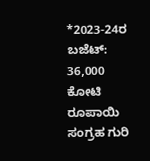*2023-24ರ ಬಜೆಟ್: 36,000 ಕೋಟಿ ರೂಪಾಯಿ ಸಂಗ್ರಹ ಗುರಿ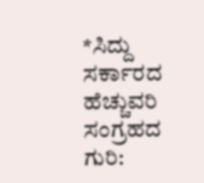*ಸಿದ್ದು ಸರ್ಕಾರದ ಹೆಚ್ಚುವರಿ ಸಂಗ್ರಹದ ಗುರಿ: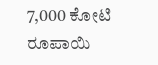7,000 ಕೋಟಿ ರೂಪಾಯಿ